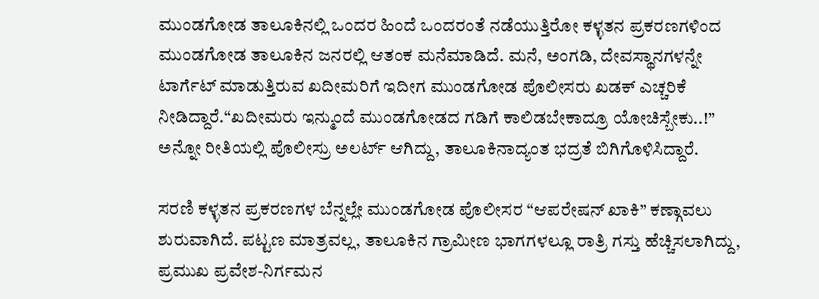ಮುಂಡಗೋಡ ತಾಲೂಕಿನಲ್ಲಿ ಒಂದರ ಹಿಂದೆ ಒಂದರಂತೆ ನಡೆಯುತ್ತಿರೋ ಕಳ್ಳತನ ಪ್ರಕರಣಗಳಿಂದ ಮುಂಡಗೋಡ ತಾಲೂಕಿನ ಜನರಲ್ಲಿ ಆತಂಕ ಮನೆಮಾಡಿದೆ. ಮನೆ, ಅಂಗಡಿ, ದೇವಸ್ಥಾನಗಳನ್ನೇ ಟಾರ್ಗೆಟ್ ಮಾಡುತ್ತಿರುವ ಖದೀಮರಿಗೆ ಇದೀಗ ಮುಂಡಗೋಡ ಪೊಲೀಸರು ಖಡಕ್ ಎಚ್ಚರಿಕೆ ನೀಡಿದ್ದಾರೆ.“ಖದೀಮರು ಇನ್ಮುಂದೆ ಮುಂಡಗೋಡದ ಗಡಿಗೆ ಕಾಲಿಡಬೇಕಾದ್ರೂ ಯೋಚಿಸ್ಬೇಕು..!” ಅನ್ನೋ ರೀತಿಯಲ್ಲಿ ಪೊಲೀಸ್ರು ಅಲರ್ಟ್ ಆಗಿದ್ದು, ತಾಲೂಕಿನಾದ್ಯಂತ ಭದ್ರತೆ ಬಿಗಿಗೊಳಿಸಿದ್ದಾರೆ.

ಸರಣಿ ಕಳ್ಳತನ ಪ್ರಕರಣಗಳ ಬೆನ್ನಲ್ಲೇ ಮುಂಡಗೋಡ ಪೊಲೀಸರ “ಆಪರೇಷನ್ ಖಾಕಿ” ಕಣ್ಗಾವಲು ಶುರುವಾಗಿದೆ. ಪಟ್ಟಣ ಮಾತ್ರವಲ್ಲ, ತಾಲೂಕಿನ ಗ್ರಾಮೀಣ ಭಾಗಗಳಲ್ಲೂ ರಾತ್ರಿ ಗಸ್ತು ಹೆಚ್ಚಿಸಲಾಗಿದ್ದು, ಪ್ರಮುಖ ಪ್ರವೇಶ-ನಿರ್ಗಮನ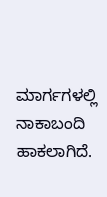ಮಾರ್ಗಗಳಲ್ಲಿ ನಾಕಾಬಂದಿ ಹಾಕಲಾಗಿದೆ.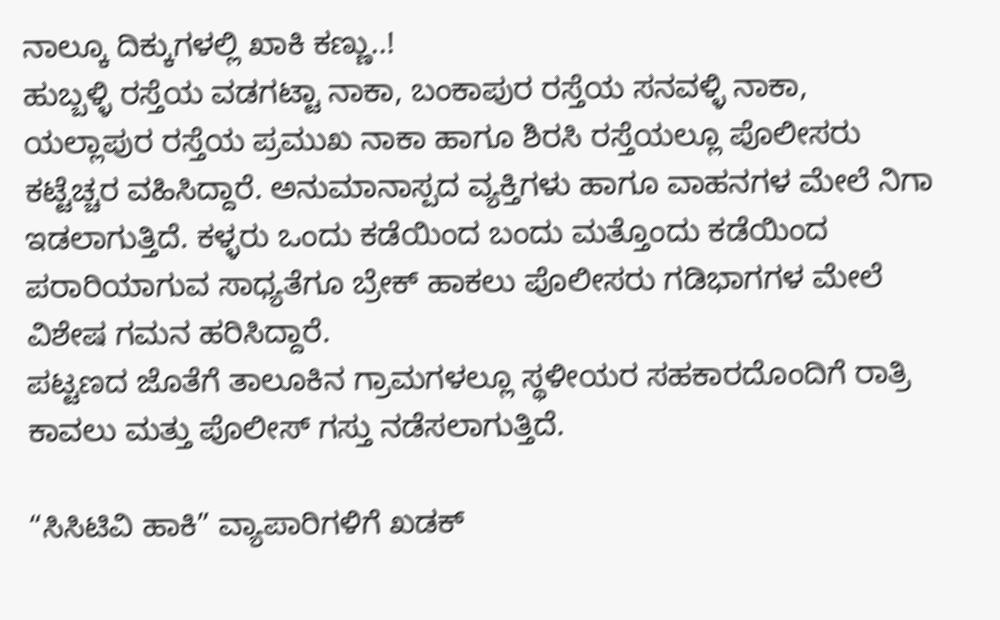ನಾಲ್ಕೂ ದಿಕ್ಕುಗಳಲ್ಲಿ ಖಾಕಿ ಕಣ್ಣು..!
ಹುಬ್ಬಳ್ಳಿ ರಸ್ತೆಯ ವಡಗಟ್ಟಾ ನಾಕಾ, ಬಂಕಾಪುರ ರಸ್ತೆಯ ಸನವಳ್ಳಿ ನಾಕಾ, ಯಲ್ಲಾಪುರ ರಸ್ತೆಯ ಪ್ರಮುಖ ನಾಕಾ ಹಾಗೂ ಶಿರಸಿ ರಸ್ತೆಯಲ್ಲೂ ಪೊಲೀಸರು ಕಟ್ಟೆಚ್ಚರ ವಹಿಸಿದ್ದಾರೆ. ಅನುಮಾನಾಸ್ಪದ ವ್ಯಕ್ತಿಗಳು ಹಾಗೂ ವಾಹನಗಳ ಮೇಲೆ ನಿಗಾ ಇಡಲಾಗುತ್ತಿದೆ. ಕಳ್ಳರು ಒಂದು ಕಡೆಯಿಂದ ಬಂದು ಮತ್ತೊಂದು ಕಡೆಯಿಂದ ಪರಾರಿಯಾಗುವ ಸಾಧ್ಯತೆಗೂ ಬ್ರೇಕ್ ಹಾಕಲು ಪೊಲೀಸರು ಗಡಿಭಾಗಗಳ ಮೇಲೆ ವಿಶೇಷ ಗಮನ ಹರಿಸಿದ್ದಾರೆ.
ಪಟ್ಟಣದ ಜೊತೆಗೆ ತಾಲೂಕಿನ ಗ್ರಾಮಗಳಲ್ಲೂ ಸ್ಥಳೀಯರ ಸಹಕಾರದೊಂದಿಗೆ ರಾತ್ರಿ ಕಾವಲು ಮತ್ತು ಪೊಲೀಸ್ ಗಸ್ತು ನಡೆಸಲಾಗುತ್ತಿದೆ.

“ಸಿಸಿಟಿವಿ ಹಾಕಿ” ವ್ಯಾಪಾರಿಗಳಿಗೆ ಖಡಕ್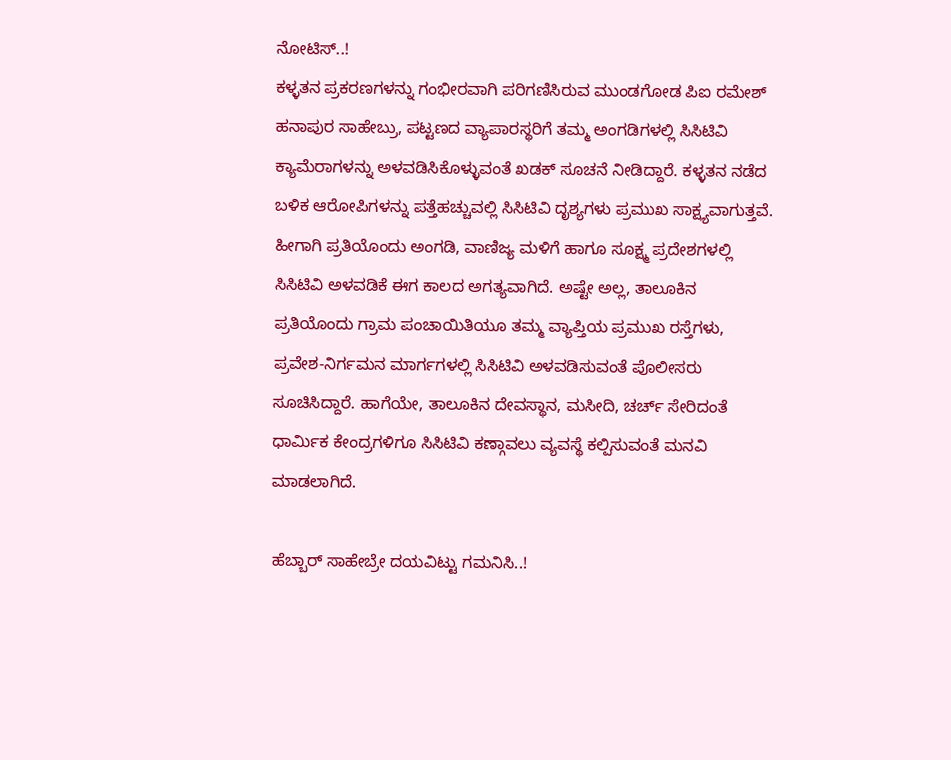ನೋಟಿಸ್..!
ಕಳ್ಳತನ ಪ್ರಕರಣಗಳನ್ನು ಗಂಭೀರವಾಗಿ ಪರಿಗಣಿಸಿರುವ ಮುಂಡಗೋಡ ಪಿಐ ರಮೇಶ್ ಹನಾಪುರ ಸಾಹೇಬ್ರು, ಪಟ್ಟಣದ ವ್ಯಾಪಾರಸ್ಥರಿಗೆ ತಮ್ಮ ಅಂಗಡಿಗಳಲ್ಲಿ ಸಿಸಿಟಿವಿ ಕ್ಯಾಮೆರಾಗಳನ್ನು ಅಳವಡಿಸಿಕೊಳ್ಳುವಂತೆ ಖಡಕ್ ಸೂಚನೆ ನೀಡಿದ್ದಾರೆ. ಕಳ್ಳತನ ನಡೆದ ಬಳಿಕ ಆರೋಪಿಗಳನ್ನು ಪತ್ತೆಹಚ್ಚುವಲ್ಲಿ ಸಿಸಿಟಿವಿ ದೃಶ್ಯಗಳು ಪ್ರಮುಖ ಸಾಕ್ಷ್ಯವಾಗುತ್ತವೆ. ಹೀಗಾಗಿ ಪ್ರತಿಯೊಂದು ಅಂಗಡಿ, ವಾಣಿಜ್ಯ ಮಳಿಗೆ ಹಾಗೂ ಸೂಕ್ಷ್ಮ ಪ್ರದೇಶಗಳಲ್ಲಿ ಸಿಸಿಟಿವಿ ಅಳವಡಿಕೆ ಈಗ ಕಾಲದ ಅಗತ್ಯವಾಗಿದೆ. ಅಷ್ಟೇ ಅಲ್ಲ, ತಾಲೂಕಿನ ಪ್ರತಿಯೊಂದು ಗ್ರಾಮ ಪಂಚಾಯಿತಿಯೂ ತಮ್ಮ ವ್ಯಾಪ್ತಿಯ ಪ್ರಮುಖ ರಸ್ತೆಗಳು, ಪ್ರವೇಶ-ನಿರ್ಗಮನ ಮಾರ್ಗಗಳಲ್ಲಿ ಸಿಸಿಟಿವಿ ಅಳವಡಿಸುವಂತೆ ಪೊಲೀಸರು ಸೂಚಿಸಿದ್ದಾರೆ. ಹಾಗೆಯೇ, ತಾಲೂಕಿನ ದೇವಸ್ಥಾನ, ಮಸೀದಿ, ಚರ್ಚ್ ಸೇರಿದಂತೆ ಧಾರ್ಮಿಕ ಕೇಂದ್ರಗಳಿಗೂ ಸಿಸಿಟಿವಿ ಕಣ್ಗಾವಲು ವ್ಯವಸ್ಥೆ ಕಲ್ಪಿಸುವಂತೆ ಮನವಿ ಮಾಡಲಾಗಿದೆ.

ಹೆಬ್ಬಾರ್ ಸಾಹೇಬ್ರೇ ದಯವಿಟ್ಟು ಗಮನಿಸಿ..!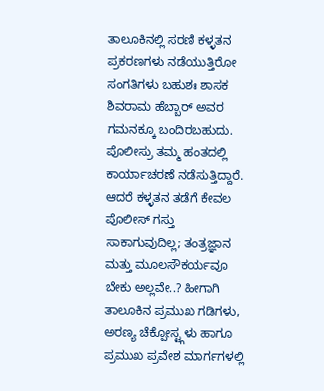ತಾಲೂಕಿನಲ್ಲಿ ಸರಣಿ ಕಳ್ಳತನ ಪ್ರಕರಣಗಳು ನಡೆಯುತ್ತಿರೋ ಸಂಗತಿಗಳು ಬಹುಶಃ ಶಾಸಕ ಶಿವರಾಮ ಹೆಬ್ಬಾರ್ ಅವರ ಗಮನಕ್ಕೂ ಬಂದಿರಬಹುದು. ಪೊಲೀಸ್ರು ತಮ್ಮ ಹಂತದಲ್ಲಿ ಕಾರ್ಯಾಚರಣೆ ನಡೆಸುತ್ತಿದ್ದಾರೆ. ಆದರೆ ಕಳ್ಳತನ ತಡೆಗೆ ಕೇವಲ ಪೊಲೀಸ್ ಗಸ್ತು ಸಾಕಾಗುವುದಿಲ್ಲ; ತಂತ್ರಜ್ಞಾನ ಮತ್ತು ಮೂಲಸೌಕರ್ಯವೂ ಬೇಕು ಅಲ್ಲವೇ..? ಹೀಗಾಗಿ ತಾಲೂಕಿನ ಪ್ರಮುಖ ಗಡಿಗಳು, ಅರಣ್ಯ ಚೆಕ್ಪೋಸ್ಟ್ಗಳು ಹಾಗೂ ಪ್ರಮುಖ ಪ್ರವೇಶ ಮಾರ್ಗಗಳಲ್ಲಿ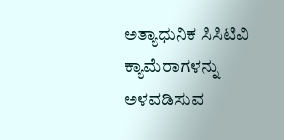ಅತ್ಯಾಧುನಿಕ ಸಿಸಿಟಿವಿ ಕ್ಯಾಮೆರಾಗಳನ್ನು ಅಳವಡಿಸುವ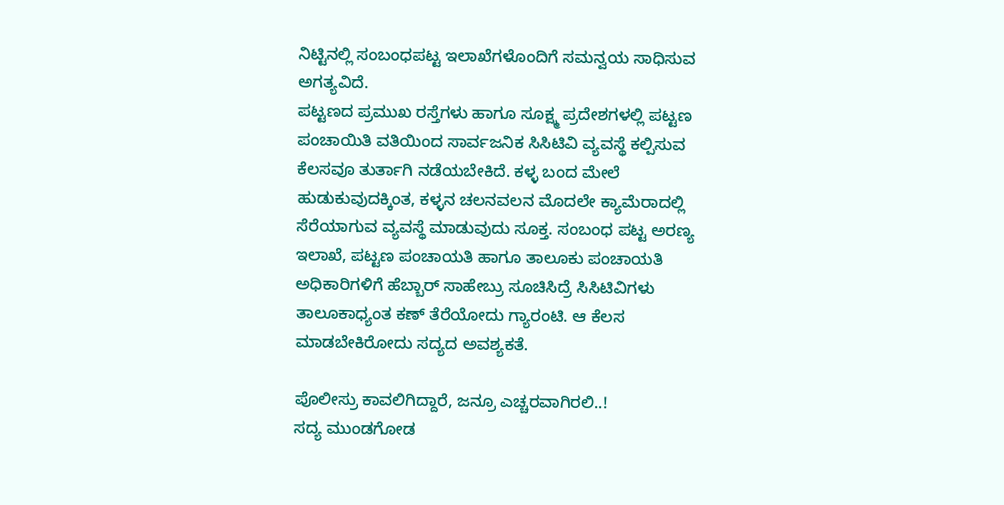ನಿಟ್ಟಿನಲ್ಲಿ ಸಂಬಂಧಪಟ್ಟ ಇಲಾಖೆಗಳೊಂದಿಗೆ ಸಮನ್ವಯ ಸಾಧಿಸುವ ಅಗತ್ಯವಿದೆ.
ಪಟ್ಟಣದ ಪ್ರಮುಖ ರಸ್ತೆಗಳು ಹಾಗೂ ಸೂಕ್ಷ್ಮ ಪ್ರದೇಶಗಳಲ್ಲಿ ಪಟ್ಟಣ ಪಂಚಾಯಿತಿ ವತಿಯಿಂದ ಸಾರ್ವಜನಿಕ ಸಿಸಿಟಿವಿ ವ್ಯವಸ್ಥೆ ಕಲ್ಪಿಸುವ ಕೆಲಸವೂ ತುರ್ತಾಗಿ ನಡೆಯಬೇಕಿದೆ. ಕಳ್ಳ ಬಂದ ಮೇಲೆ ಹುಡುಕುವುದಕ್ಕಿಂತ, ಕಳ್ಳನ ಚಲನವಲನ ಮೊದಲೇ ಕ್ಯಾಮೆರಾದಲ್ಲಿ ಸೆರೆಯಾಗುವ ವ್ಯವಸ್ಥೆ ಮಾಡುವುದು ಸೂಕ್ತ. ಸಂಬಂಧ ಪಟ್ಟ ಅರಣ್ಯ ಇಲಾಖೆ, ಪಟ್ಟಣ ಪಂಚಾಯತಿ ಹಾಗೂ ತಾಲೂಕು ಪಂಚಾಯತಿ ಅಧಿಕಾರಿಗಳಿಗೆ ಹೆಬ್ಬಾರ್ ಸಾಹೇಬ್ರು ಸೂಚಿಸಿದ್ರೆ ಸಿಸಿಟಿವಿಗಳು ತಾಲೂಕಾಧ್ಯಂತ ಕಣ್ ತೆರೆಯೋದು ಗ್ಯಾರಂಟಿ. ಆ ಕೆಲಸ ಮಾಡಬೇಕಿರೋದು ಸದ್ಯದ ಅವಶ್ಯಕತೆ.

ಪೊಲೀಸ್ರು ಕಾವಲಿಗಿದ್ದಾರೆ, ಜನ್ರೂ ಎಚ್ಚರವಾಗಿರಲಿ..!
ಸದ್ಯ ಮುಂಡಗೋಡ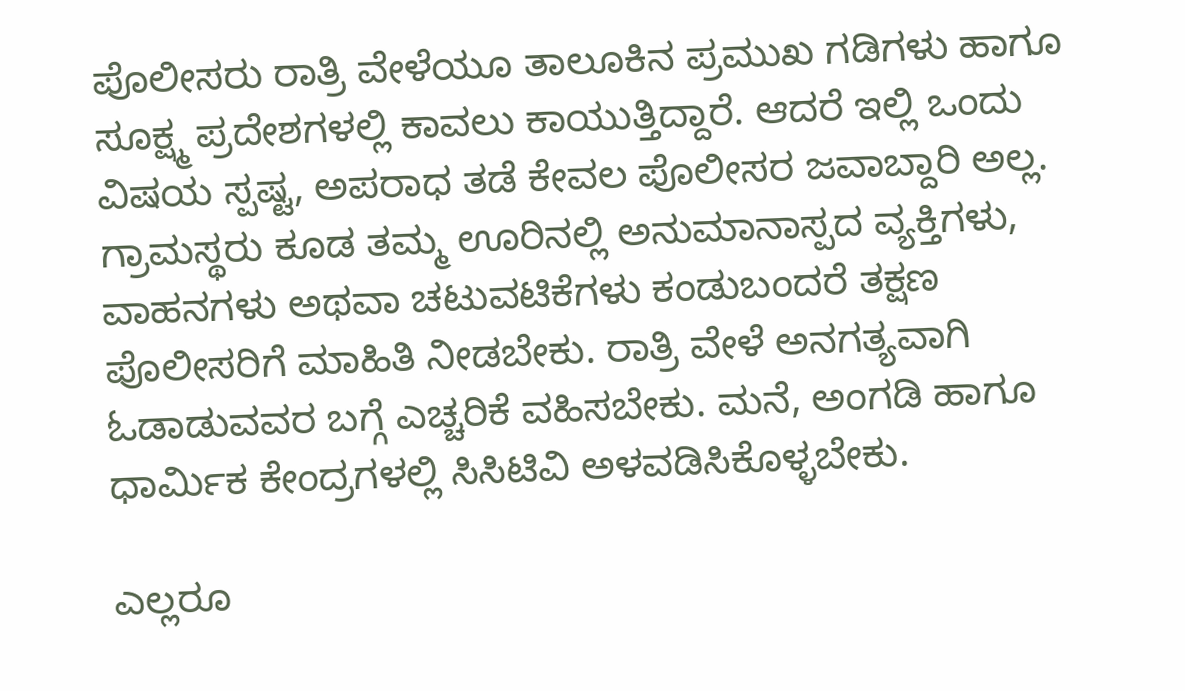ಪೊಲೀಸರು ರಾತ್ರಿ ವೇಳೆಯೂ ತಾಲೂಕಿನ ಪ್ರಮುಖ ಗಡಿಗಳು ಹಾಗೂ ಸೂಕ್ಷ್ಮ ಪ್ರದೇಶಗಳಲ್ಲಿ ಕಾವಲು ಕಾಯುತ್ತಿದ್ದಾರೆ. ಆದರೆ ಇಲ್ಲಿ ಒಂದು ವಿಷಯ ಸ್ಪಷ್ಟ, ಅಪರಾಧ ತಡೆ ಕೇವಲ ಪೊಲೀಸರ ಜವಾಬ್ದಾರಿ ಅಲ್ಲ. ಗ್ರಾಮಸ್ಥರು ಕೂಡ ತಮ್ಮ ಊರಿನಲ್ಲಿ ಅನುಮಾನಾಸ್ಪದ ವ್ಯಕ್ತಿಗಳು, ವಾಹನಗಳು ಅಥವಾ ಚಟುವಟಿಕೆಗಳು ಕಂಡುಬಂದರೆ ತಕ್ಷಣ ಪೊಲೀಸರಿಗೆ ಮಾಹಿತಿ ನೀಡಬೇಕು. ರಾತ್ರಿ ವೇಳೆ ಅನಗತ್ಯವಾಗಿ ಓಡಾಡುವವರ ಬಗ್ಗೆ ಎಚ್ಚರಿಕೆ ವಹಿಸಬೇಕು. ಮನೆ, ಅಂಗಡಿ ಹಾಗೂ ಧಾರ್ಮಿಕ ಕೇಂದ್ರಗಳಲ್ಲಿ ಸಿಸಿಟಿವಿ ಅಳವಡಿಸಿಕೊಳ್ಳಬೇಕು.

ಎಲ್ಲರೂ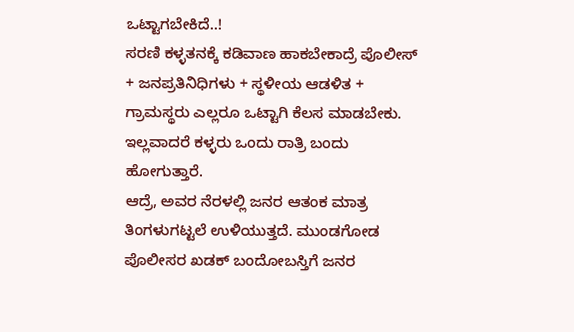ಒಟ್ಟಾಗಬೇಕಿದೆ..!
ಸರಣಿ ಕಳ್ಳತನಕ್ಕೆ ಕಡಿವಾಣ ಹಾಕಬೇಕಾದ್ರೆ ಪೊಲೀಸ್ + ಜನಪ್ರತಿನಿಧಿಗಳು + ಸ್ಥಳೀಯ ಆಡಳಿತ + ಗ್ರಾಮಸ್ಥರು ಎಲ್ಲರೂ ಒಟ್ಟಾಗಿ ಕೆಲಸ ಮಾಡಬೇಕು. ಇಲ್ಲವಾದರೆ ಕಳ್ಳರು ಒಂದು ರಾತ್ರಿ ಬಂದು ಹೋಗುತ್ತಾರೆ.
ಆದ್ರೆ, ಅವರ ನೆರಳಲ್ಲಿ ಜನರ ಆತಂಕ ಮಾತ್ರ ತಿಂಗಳುಗಟ್ಟಲೆ ಉಳಿಯುತ್ತದೆ. ಮುಂಡಗೋಡ ಪೊಲೀಸರ ಖಡಕ್ ಬಂದೋಬಸ್ತಿಗೆ ಜನರ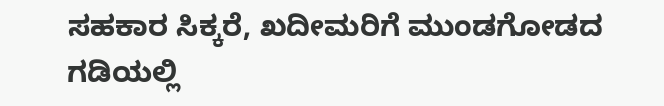ಸಹಕಾರ ಸಿಕ್ಕರೆ, ಖದೀಮರಿಗೆ ಮುಂಡಗೋಡದ ಗಡಿಯಲ್ಲಿ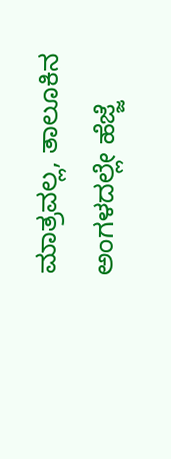ಮಾತ್ರವಲ್ಲ, ತಾಲೂಕಿನ ಅಂಗಳದಲ್ಲೇ ಹೆಜ್ಜೆ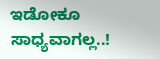ಇಡೋಕೂ ಸಾಧ್ಯವಾಗಲ್ಲ..!